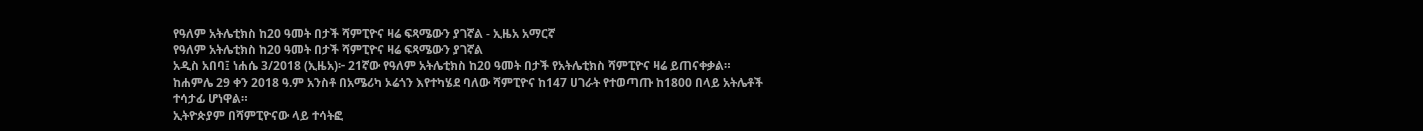የዓለም አትሌቲክስ ከ20 ዓመት በታች ሻምፒዮና ዛሬ ፍጻሜውን ያገኛል - ኢዜአ አማርኛ
የዓለም አትሌቲክስ ከ20 ዓመት በታች ሻምፒዮና ዛሬ ፍጻሜውን ያገኛል
አዲስ አበባ፤ ነሐሴ 3/2018 (ኢዜአ)፦ 21ኛው የዓለም አትሌቲክስ ከ20 ዓመት በታች የአትሌቲክስ ሻምፒዮና ዛሬ ይጠናቀቃል።
ከሐምሌ 29 ቀን 2018 ዓ.ም አንስቶ በአሜሪካ ኦሬጎን እየተካሄደ ባለው ሻምፒዮና ከ147 ሀገራት የተወጣጡ ከ1800 በላይ አትሌቶች ተሳታፊ ሆነዋል።
ኢትዮጵያም በሻምፒዮናው ላይ ተሳትፎ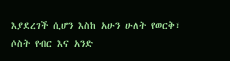እያደረገች ሲሆን እስከ አሁን ሁለት የወርቅ፣ ሶስት የብር እና አንድ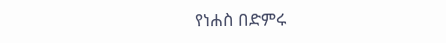የነሐስ በድምሩ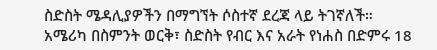ስድስት ሜዳሊያዎችን በማግኘት ሶስተኛ ደረጃ ላይ ትገኛለች።
አሜሪካ በስምንት ወርቅ፣ ስድስት የብር እና አራት የነሐስ በድምሩ 18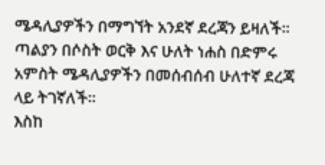ሜዳሊያዎችን በማግኘት አንደኛ ደረጃን ይዛለች።
ጣልያን በሶስት ወርቅ እና ሁለት ነሐስ በድምሩ አምስት ሜዳሊያዎችን በመሰብሰብ ሁለተኛ ደረጃ ላይ ትገኛለች።
እስከ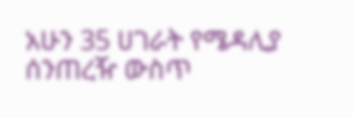አሁን 35 ሀገራት የሜዳሊያ ሰንጠረዥ ውስጥ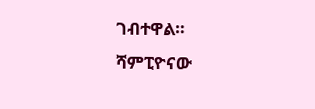ገብተዋል።
ሻምፒዮናው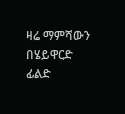ዛሬ ማምሻውን በሄይዋርድ ፊልድ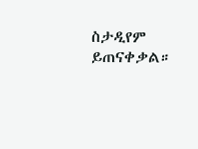ስታዲየም ይጠናቀቃል።